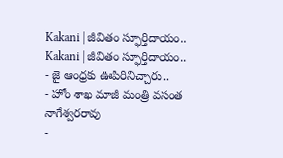Kakani | జీవితం స్ఫూర్తిదాయం..
Kakani | జీవితం స్ఫూర్తిదాయం..
- జై ఆంధ్రకు ఊపిరినిచ్చారు..
- హోం శాఖ మాజీ మంత్రి వసంత నాగేశ్వరరావు
-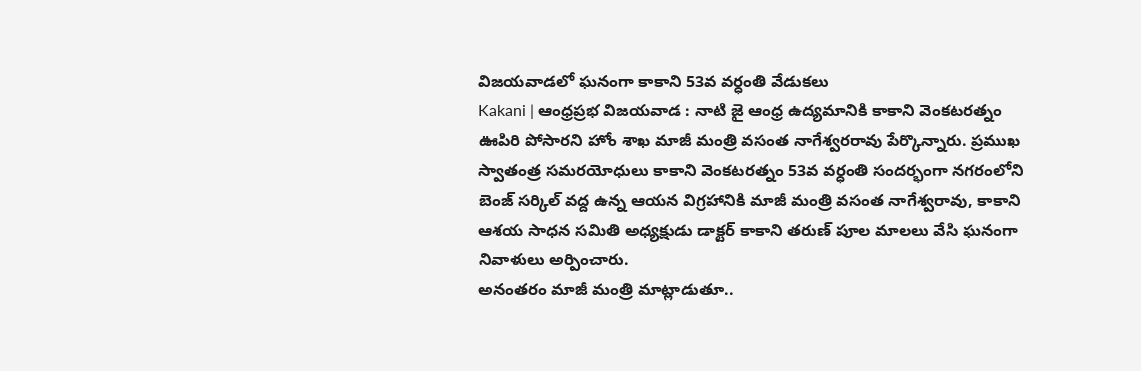విజయవాడలో ఘనంగా కాకాని 53వ వర్ధంతి వేడుకలు
Kakani | ఆంధ్రప్రభ విజయవాడ : నాటి జై ఆంధ్ర ఉద్యమానికి కాకాని వెంకటరత్నం ఊపిరి పోసారని హోం శాఖ మాజీ మంత్రి వసంత నాగేశ్వరరావు పేర్కొన్నారు. ప్రముఖ స్వాతంత్ర సమరయోధులు కాకాని వెంకటరత్నం 53వ వర్ధంతి సందర్భంగా నగరంలోని బెంజ్ సర్కిల్ వద్ద ఉన్న ఆయన విగ్రహానికి మాజీ మంత్రి వసంత నాగేశ్వరావు, కాకాని ఆశయ సాధన సమితి అధ్యక్షుడు డాక్టర్ కాకాని తరుణ్ పూల మాలలు వేసి ఘనంగా నివాళులు అర్పించారు.
అనంతరం మాజీ మంత్రి మాట్లాడుతూ..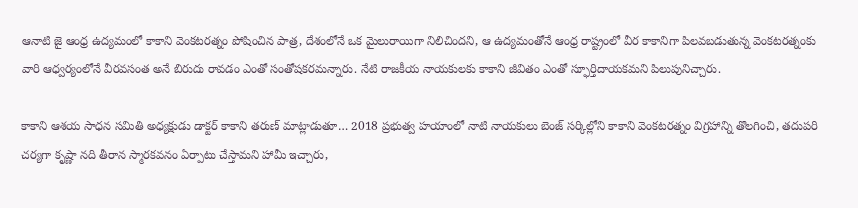ఆనాటి జై ఆంధ్ర ఉద్యమంలో కాకాని వెంకటరత్నం పోషించిన పాత్ర, దేశంలోనే ఒక మైలురాయిగా నిలిచిందని, ఆ ఉద్యమంతోనే ఆంధ్ర రాష్ట్రంలో వీర కాకానిగా పిలవబడుతున్న వెంకటరత్నంకు వారి ఆధ్వర్యంలోనే వీరవసంత అనే బిరుదు రావడం ఎంతో సంతోషకరమన్నారు. నేటి రాజకీయ నాయకులకు కాకాని జీవితం ఎంతో స్ఫూర్తిదాయకమని పిలుపునిచ్చారు.

కాకాని ఆశయ సాధన సమితి అధ్యక్షుడు డాక్టర్ కాకాని తరుణ్ మాట్లాడుతూ… 2018 ప్రభుత్వ హయాంలో నాటి నాయకులు బెంజ్ సర్కిల్లోని కాకాని వెంకటరత్నం విగ్రహాన్ని తొలగించి, తదుపరి చర్యగా కృష్ణా నది తీరాన స్మారకవనం ఏర్పాటు చేస్తామని హామీ ఇచ్చారు,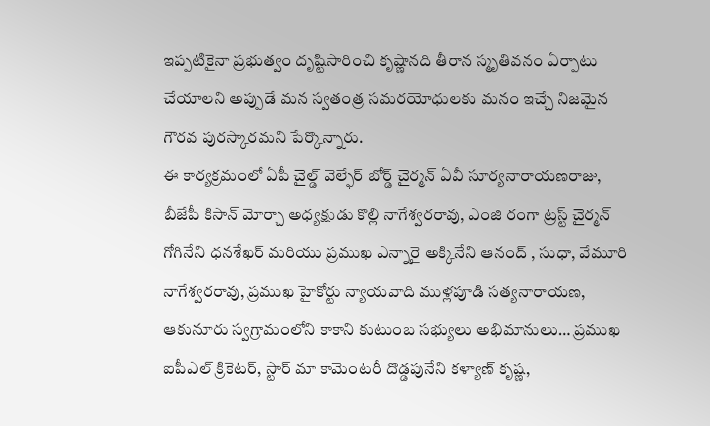ఇప్పటికైనా ప్రభుత్వం దృష్టిసారించి కృష్ణానది తీరాన స్మృతివనం ఏర్పాటు చేయాలని అప్పుడే మన స్వతంత్ర సమరయోధులకు మనం ఇచ్చే నిజమైన గౌరవ పురస్కారమని పేర్కొన్నారు.
ఈ కార్యక్రమంలో ఏపీ చైల్డ్ వెల్ఫేర్ బోర్డ్ చైర్మన్ ఏవీ సూర్యనారాయణరాజు, బీజేపీ కిసాన్ మోర్చా అధ్యక్షుడు కొల్లి నాగేశ్వరరావు, ఎంజి రంగా ట్రస్ట్ చైర్మన్ గోగినేని ధనశేఖర్ మరియు ప్రముఖ ఎన్నారై అక్కినేని ఆనంద్ , సుధా, వేమూరి నాగేశ్వరరావు, ప్రముఖ హైకోర్టు న్యాయవాది ముళ్లపూడి సత్యనారాయణ, ఆకునూరు స్వగ్రామంలోని కాకాని కుటుంబ సభ్యులు అభిమానులు… ప్రముఖ ఐపీఎల్ క్రికెటర్, స్టార్ మా కామెంటరీ దొడ్డపునేని కళ్యాణ్ కృష్ణ,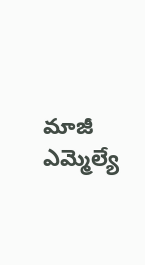మాజీ ఎమ్మెల్యే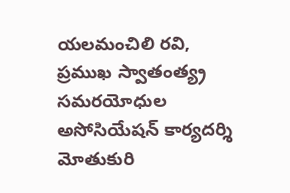యలమంచిలి రవి, ప్రముఖ స్వాతంత్య్ర సమరయోధుల అసోసియేషన్ కార్యదర్శి మోతుకురి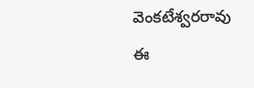వెంకటేశ్వరరావు ఈ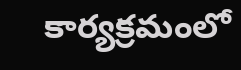కార్యక్రమంలో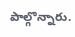పాల్గొన్నారు.